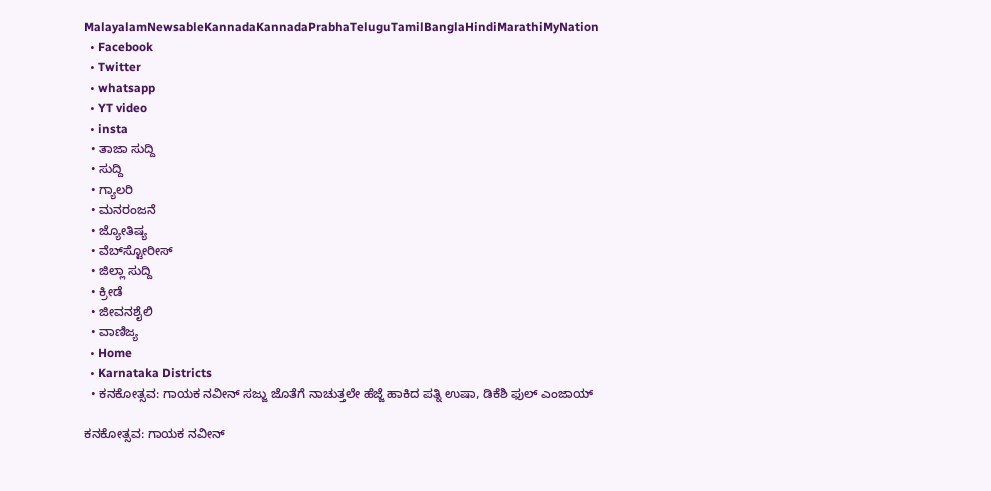MalayalamNewsableKannadaKannadaPrabhaTeluguTamilBanglaHindiMarathiMyNation
  • Facebook
  • Twitter
  • whatsapp
  • YT video
  • insta
  • ತಾಜಾ ಸುದ್ದಿ
  • ಸುದ್ದಿ
  • ಗ್ಯಾಲರಿ
  • ಮನರಂಜನೆ
  • ಜ್ಯೋತಿಷ್ಯ
  • ವೆಬ್‌ಸ್ಟೋರೀಸ್
  • ಜಿಲ್ಲಾ ಸುದ್ದಿ
  • ಕ್ರೀಡೆ
  • ಜೀವನಶೈಲಿ
  • ವಾಣಿಜ್ಯ
  • Home
  • Karnataka Districts
  • ಕನಕೋತ್ಸವ: ಗಾಯಕ ನವೀನ್ ಸಜ್ಜು ಜೊತೆಗೆ ನಾಚುತ್ತಲೇ ಹೆಜ್ಜೆ ಹಾಕಿದ ಪತ್ನಿ ಉಷಾ, ಡಿಕೆಶಿ ಫುಲ್ ಎಂಜಾಯ್

ಕನಕೋತ್ಸವ: ಗಾಯಕ ನವೀನ್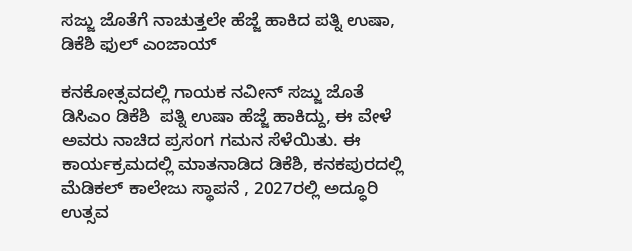ಸಜ್ಜು ಜೊತೆಗೆ ನಾಚುತ್ತಲೇ ಹೆಜ್ಜೆ ಹಾಕಿದ ಪತ್ನಿ ಉಷಾ, ಡಿಕೆಶಿ ಫುಲ್ ಎಂಜಾಯ್

ಕನಕೋತ್ಸವದಲ್ಲಿ ಗಾಯಕ ನವೀನ್ ಸಜ್ಜು ಜೊತೆ ಡಿಸಿಎಂ ಡಿಕೆಶಿ  ಪತ್ನಿ ಉಷಾ ಹೆಜ್ಜೆ ಹಾಕಿದ್ದು, ಈ ವೇಳೆ ಅವರು ನಾಚಿದ ಪ್ರಸಂಗ ಗಮನ ಸೆಳೆಯಿತು. ಈ ಕಾರ್ಯಕ್ರಮದಲ್ಲಿ ಮಾತನಾಡಿದ ಡಿಕೆಶಿ, ಕನಕಪುರದಲ್ಲಿ ಮೆಡಿಕಲ್ ಕಾಲೇಜು ಸ್ಥಾಪನೆ , 2027ರಲ್ಲಿ ಅದ್ಧೂರಿ ಉತ್ಸವ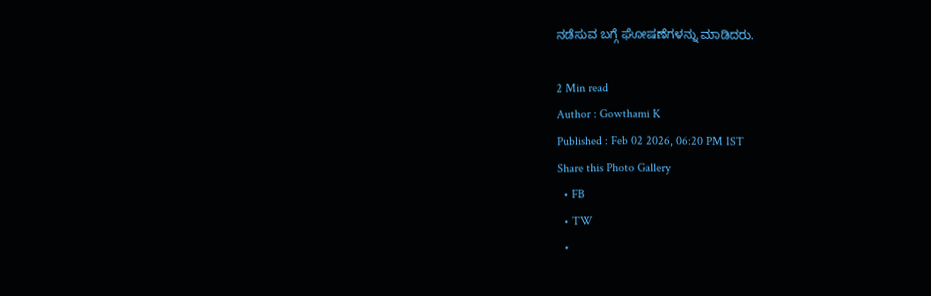ನಡೆಸುವ ಬಗ್ಗೆ ಘೋಷಣೆಗಳನ್ನು ಮಾಡಿದರು.

2 Min read
Author : Gowthami K
Published : Feb 02 2026, 06:20 PM IST
Share this Photo Gallery
  • FB
  • TW
  •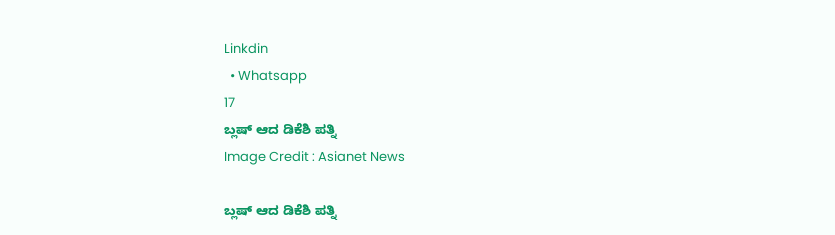Linkdin
  • Whatsapp
17
ಬ್ಲಷ್ ಆದ ಡಿಕೆಶಿ ಪತ್ನಿ
Image Credit : Asianet News

ಬ್ಲಷ್ ಆದ ಡಿಕೆಶಿ ಪತ್ನಿ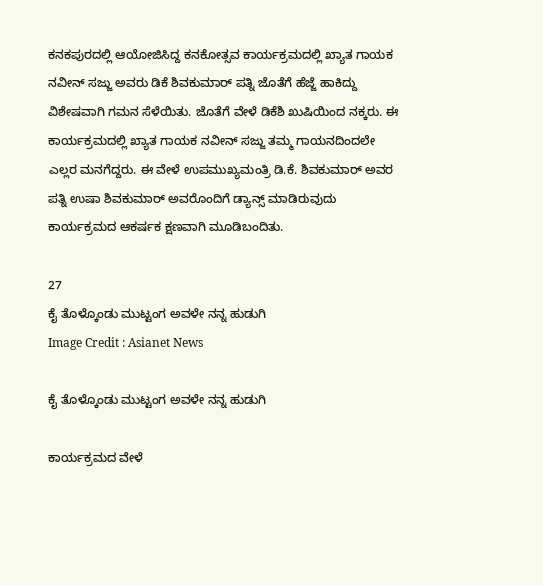ಕನಕಪುರದಲ್ಲಿ ಆಯೋಜಿಸಿದ್ದ ಕನಕೋತ್ಸವ ಕಾರ್ಯಕ್ರಮದಲ್ಲಿ ಖ್ಯಾತ ಗಾಯಕ ನವೀನ್ ಸಜ್ಜು ಅವರು ಡಿಕೆ ಶಿವಕುಮಾರ್ ಪತ್ನಿ ಜೊತೆಗೆ ಹೆಜ್ಜೆ ಹಾಕಿದ್ದು ವಿಶೇಷವಾಗಿ ಗಮನ ಸೆಳೆಯಿತು. ಜೊತೆಗೆ ವೇಳೆ ಡಿಕೆಶಿ ಖುಷಿಯಿಂದ ನಕ್ಕರು. ಈ ಕಾರ್ಯಕ್ರಮದಲ್ಲಿ ಖ್ಯಾತ ಗಾಯಕ ನವೀನ್ ಸಜ್ಜು ತಮ್ಮ ಗಾಯನದಿಂದಲೇ ಎಲ್ಲರ ಮನಗೆದ್ದರು. ಈ ವೇಳೆ ಉಪಮುಖ್ಯಮಂತ್ರಿ ಡಿ.ಕೆ. ಶಿವಕುಮಾರ್ ಅವರ ಪತ್ನಿ ಉಷಾ ಶಿವಕುಮಾರ್ ಅವರೊಂದಿಗೆ ಡ್ಯಾನ್ಸ್ ಮಾಡಿರುವುದು ಕಾರ್ಯಕ್ರಮದ ಆಕರ್ಷಕ ಕ್ಷಣವಾಗಿ ಮೂಡಿಬಂದಿತು.

27
ಕೈ ತೊಳ್ಕೊಂಡು ಮುಟ್ಟಂಗ ಅವಳೇ ನನ್ನ ಹುಡುಗಿ
Image Credit : Asianet News

ಕೈ ತೊಳ್ಕೊಂಡು ಮುಟ್ಟಂಗ ಅವಳೇ ನನ್ನ ಹುಡುಗಿ

ಕಾರ್ಯಕ್ರಮದ ವೇಳೆ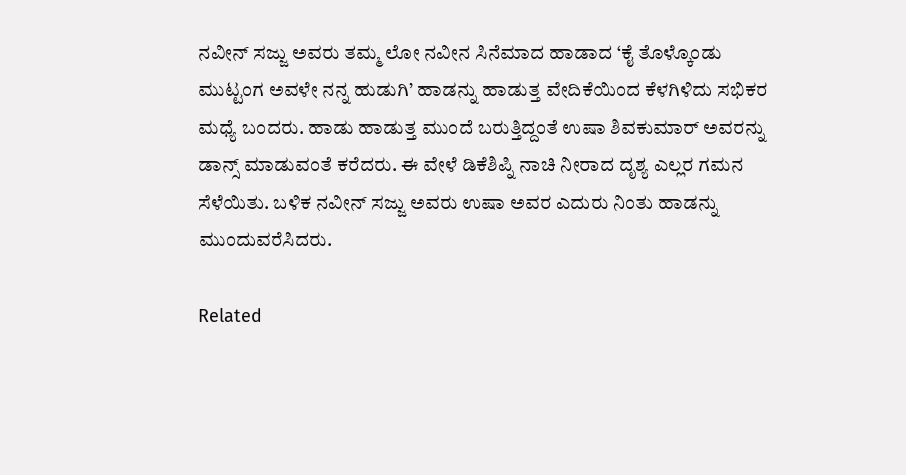ನವೀನ್ ಸಜ್ಜು ಅವರು ತಮ್ಮ ಲೋ ನವೀನ ಸಿನೆಮಾದ ಹಾಡಾದ ‘ಕೈ ತೊಳ್ಕೊಂಡು ಮುಟ್ಟಂಗ ಅವಳೇ ನನ್ನ ಹುಡುಗಿ’ ಹಾಡನ್ನು ಹಾಡುತ್ತ ವೇದಿಕೆಯಿಂದ ಕೆಳಗಿಳಿದು ಸಭಿಕರ ಮಧ್ಯೆ ಬಂದರು. ಹಾಡು ಹಾಡುತ್ತ ಮುಂದೆ ಬರುತ್ತಿದ್ದಂತೆ ಉಷಾ ಶಿವಕುಮಾರ್ ಅವರನ್ನು ಡಾನ್ಸ್ ಮಾಡುವಂತೆ ಕರೆದರು. ಈ ವೇಳೆ ಡಿಕೆಶಿಪ್ನಿ ನಾಚಿ ನೀರಾದ ದೃಶ್ಯ ಎಲ್ಲರ ಗಮನ ಸೆಳೆಯಿತು. ಬಳಿಕ ನವೀನ್ ಸಜ್ಜು ಅವರು ಉಷಾ ಅವರ ಎದುರು ನಿಂತು ಹಾಡನ್ನು ಮುಂದುವರೆಸಿದರು.

Related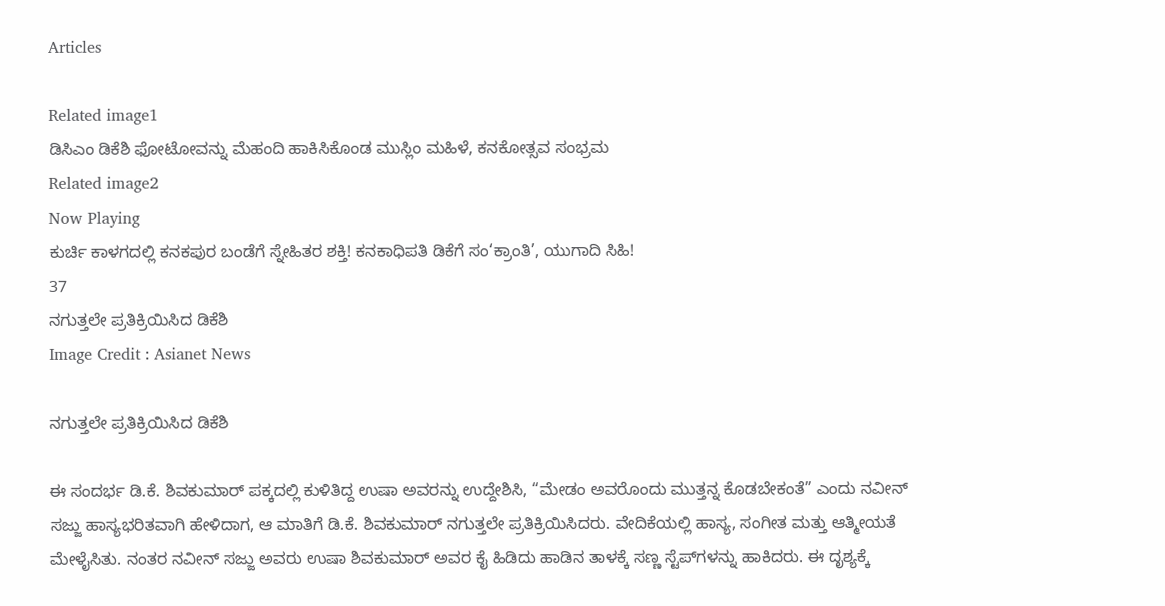Articles

Related image1
ಡಿಸಿಎಂ ಡಿಕೆಶಿ ಫೋಟೋವನ್ನು ಮೆಹಂದಿ ಹಾಕಿಸಿಕೊಂಡ ಮುಸ್ಲಿಂ ಮಹಿಳೆ, ಕನಕೋತ್ಸವ ಸಂಭ್ರಮ
Related image2
Now Playing
ಕುರ್ಚಿ ಕಾಳಗದಲ್ಲಿ ಕನಕಪುರ ಬಂಡೆಗೆ ಸ್ನೇಹಿತರ ಶಕ್ತಿ! ಕನಕಾಧಿಪತಿ ಡಿಕೆಗೆ ಸಂ‘ಕ್ರಾಂತಿ’, ಯುಗಾದಿ ಸಿಹಿ!
37
ನಗುತ್ತಲೇ ಪ್ರತಿಕ್ರಿಯಿಸಿದ ಡಿಕೆಶಿ
Image Credit : Asianet News

ನಗುತ್ತಲೇ ಪ್ರತಿಕ್ರಿಯಿಸಿದ ಡಿಕೆಶಿ

ಈ ಸಂದರ್ಭ ಡಿ.ಕೆ. ಶಿವಕುಮಾರ್ ಪಕ್ಕದಲ್ಲಿ ಕುಳಿತಿದ್ದ ಉಷಾ ಅವರನ್ನು ಉದ್ದೇಶಿಸಿ, “ಮೇಡಂ ಅವರೊಂದು ಮುತ್ತನ್ನ ಕೊಡಬೇಕಂತೆ” ಎಂದು ನವೀನ್ ಸಜ್ಜು ಹಾಸ್ಯಭರಿತವಾಗಿ ಹೇಳಿದಾಗ, ಆ ಮಾತಿಗೆ ಡಿ.ಕೆ. ಶಿವಕುಮಾರ್ ನಗುತ್ತಲೇ ಪ್ರತಿಕ್ರಿಯಿಸಿದರು. ವೇದಿಕೆಯಲ್ಲಿ ಹಾಸ್ಯ, ಸಂಗೀತ ಮತ್ತು ಆತ್ಮೀಯತೆ ಮೇಳೈಸಿತು. ನಂತರ ನವೀನ್ ಸಜ್ಜು ಅವರು ಉಷಾ ಶಿವಕುಮಾರ್ ಅವರ ಕೈ ಹಿಡಿದು ಹಾಡಿನ ತಾಳಕ್ಕೆ ಸಣ್ಣ ಸ್ಟೆಪ್‌ಗಳನ್ನು ಹಾಕಿದರು. ಈ ದೃಶ್ಯಕ್ಕೆ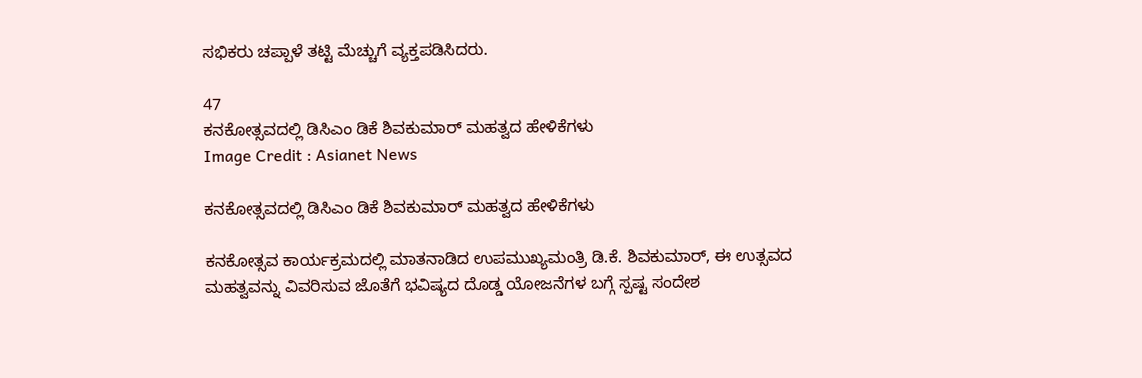ಸಭಿಕರು ಚಪ್ಪಾಳೆ ತಟ್ಟಿ ಮೆಚ್ಚುಗೆ ವ್ಯಕ್ತಪಡಿಸಿದರು.

47
ಕನಕೋತ್ಸವದಲ್ಲಿ ಡಿಸಿಎಂ ಡಿಕೆ ಶಿವಕುಮಾರ್ ಮಹತ್ವದ ಹೇಳಿಕೆಗಳು
Image Credit : Asianet News

ಕನಕೋತ್ಸವದಲ್ಲಿ ಡಿಸಿಎಂ ಡಿಕೆ ಶಿವಕುಮಾರ್ ಮಹತ್ವದ ಹೇಳಿಕೆಗಳು

ಕನಕೋತ್ಸವ ಕಾರ್ಯಕ್ರಮದಲ್ಲಿ ಮಾತನಾಡಿದ ಉಪಮುಖ್ಯಮಂತ್ರಿ ಡಿ.ಕೆ. ಶಿವಕುಮಾರ್, ಈ ಉತ್ಸವದ ಮಹತ್ವವನ್ನು ವಿವರಿಸುವ ಜೊತೆಗೆ ಭವಿಷ್ಯದ ದೊಡ್ಡ ಯೋಜನೆಗಳ ಬಗ್ಗೆ ಸ್ಪಷ್ಟ ಸಂದೇಶ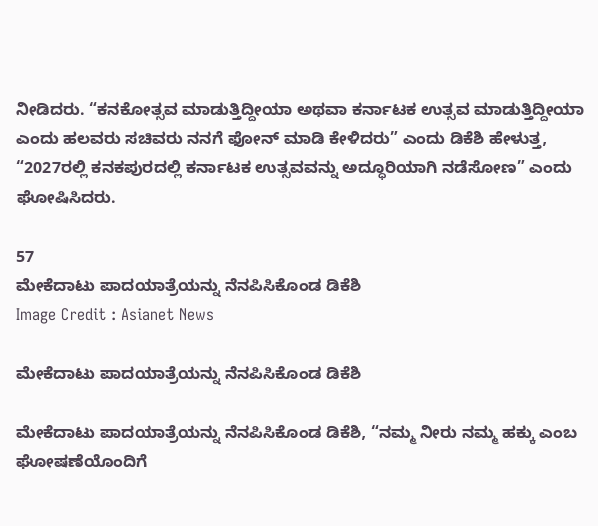ನೀಡಿದರು. “ಕನಕೋತ್ಸವ ಮಾಡುತ್ತಿದ್ದೀಯಾ ಅಥವಾ ಕರ್ನಾಟಕ ಉತ್ಸವ ಮಾಡುತ್ತಿದ್ದೀಯಾ ಎಂದು ಹಲವರು ಸಚಿವರು ನನಗೆ ಫೋನ್ ಮಾಡಿ ಕೇಳಿದರು” ಎಂದು ಡಿಕೆಶಿ ಹೇಳುತ್ತ, “2027ರಲ್ಲಿ ಕನಕಪುರದಲ್ಲಿ ಕರ್ನಾಟಕ ಉತ್ಸವವನ್ನು ಅದ್ಧೂರಿಯಾಗಿ ನಡೆಸೋಣ” ಎಂದು ಘೋಷಿಸಿದರು.

57
ಮೇಕೆದಾಟು ಪಾದಯಾತ್ರೆಯನ್ನು ನೆನಪಿಸಿಕೊಂಡ ಡಿಕೆಶಿ
Image Credit : Asianet News

ಮೇಕೆದಾಟು ಪಾದಯಾತ್ರೆಯನ್ನು ನೆನಪಿಸಿಕೊಂಡ ಡಿಕೆಶಿ

ಮೇಕೆದಾಟು ಪಾದಯಾತ್ರೆಯನ್ನು ನೆನಪಿಸಿಕೊಂಡ ಡಿಕೆಶಿ, “ನಮ್ಮ ನೀರು ನಮ್ಮ ಹಕ್ಕು ಎಂಬ ಘೋಷಣೆಯೊಂದಿಗೆ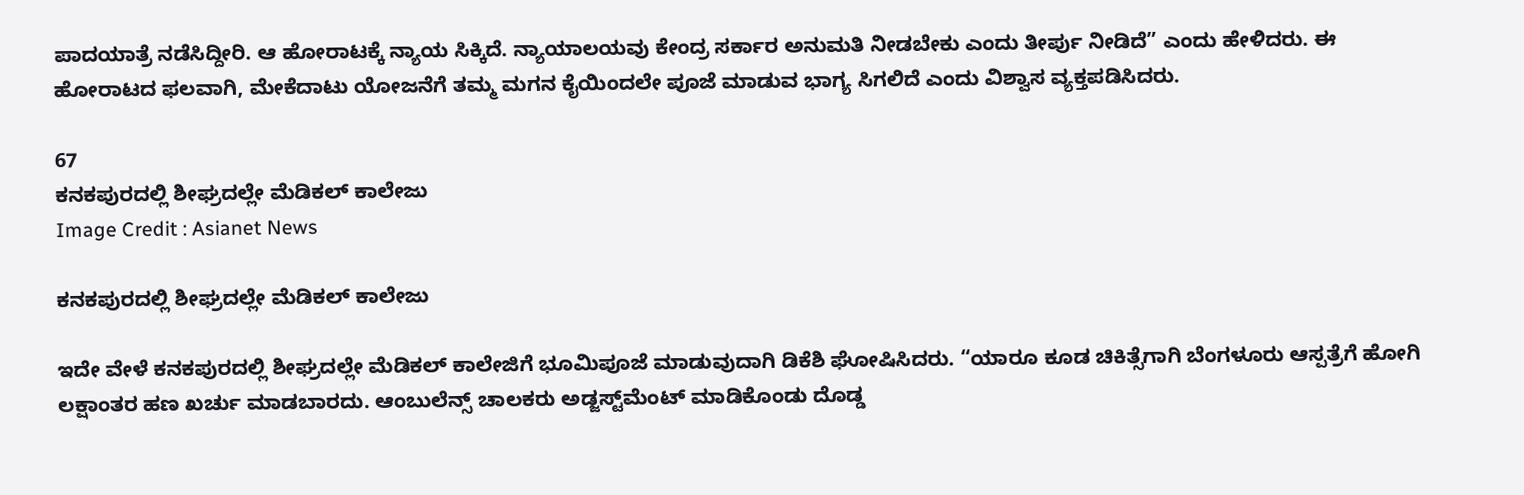ಪಾದಯಾತ್ರೆ ನಡೆಸಿದ್ದೀರಿ. ಆ ಹೋರಾಟಕ್ಕೆ ನ್ಯಾಯ ಸಿಕ್ಕಿದೆ. ನ್ಯಾಯಾಲಯವು ಕೇಂದ್ರ ಸರ್ಕಾರ ಅನುಮತಿ ನೀಡಬೇಕು ಎಂದು ತೀರ್ಪು ನೀಡಿದೆ” ಎಂದು ಹೇಳಿದರು. ಈ ಹೋರಾಟದ ಫಲವಾಗಿ, ಮೇಕೆದಾಟು ಯೋಜನೆಗೆ ತಮ್ಮ ಮಗನ ಕೈಯಿಂದಲೇ ಪೂಜೆ ಮಾಡುವ ಭಾಗ್ಯ ಸಿಗಲಿದೆ ಎಂದು ವಿಶ್ವಾಸ ವ್ಯಕ್ತಪಡಿಸಿದರು.

67
ಕನಕಪುರದಲ್ಲಿ ಶೀಘ್ರದಲ್ಲೇ ಮೆಡಿಕಲ್ ಕಾಲೇಜು
Image Credit : Asianet News

ಕನಕಪುರದಲ್ಲಿ ಶೀಘ್ರದಲ್ಲೇ ಮೆಡಿಕಲ್ ಕಾಲೇಜು

ಇದೇ ವೇಳೆ ಕನಕಪುರದಲ್ಲಿ ಶೀಘ್ರದಲ್ಲೇ ಮೆಡಿಕಲ್ ಕಾಲೇಜಿಗೆ ಭೂಮಿಪೂಜೆ ಮಾಡುವುದಾಗಿ ಡಿಕೆಶಿ ಘೋಷಿಸಿದರು. “ಯಾರೂ ಕೂಡ ಚಿಕಿತ್ಸೆಗಾಗಿ ಬೆಂಗಳೂರು ಆಸ್ಪತ್ರೆಗೆ ಹೋಗಿ ಲಕ್ಷಾಂತರ ಹಣ ಖರ್ಚು ಮಾಡಬಾರದು. ಆಂಬುಲೆನ್ಸ್ ಚಾಲಕರು ಅಡ್ಜಸ್ಟ್‌ಮೆಂಟ್ ಮಾಡಿಕೊಂಡು ದೊಡ್ಡ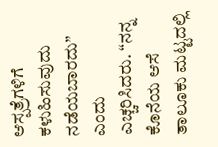ಆಸ್ಪತ್ರೆಗಳಿಗೆ ಕಳುಹಿಸುವುದು ನಡೆಯಬಾರದು” ಎಂದು ಎಚ್ಚರಿಸಿದರು. “ನನ್ನ ಕೊನೆಯ ಆಸೆ ತಾಲೂಕು ಮಟ್ಟದಲ್ಲಿ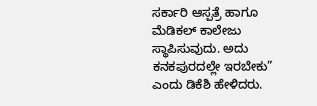ಸರ್ಕಾರಿ ಆಸ್ಪತ್ರೆ ಹಾಗೂ ಮೆಡಿಕಲ್ ಕಾಲೇಜು ಸ್ಥಾಪಿಸುವುದು. ಅದು ಕನಕಪುರದಲ್ಲೇ ಇರಬೇಕು” ಎಂದು ಡಿಕೆಶಿ ಹೇಳಿದರು.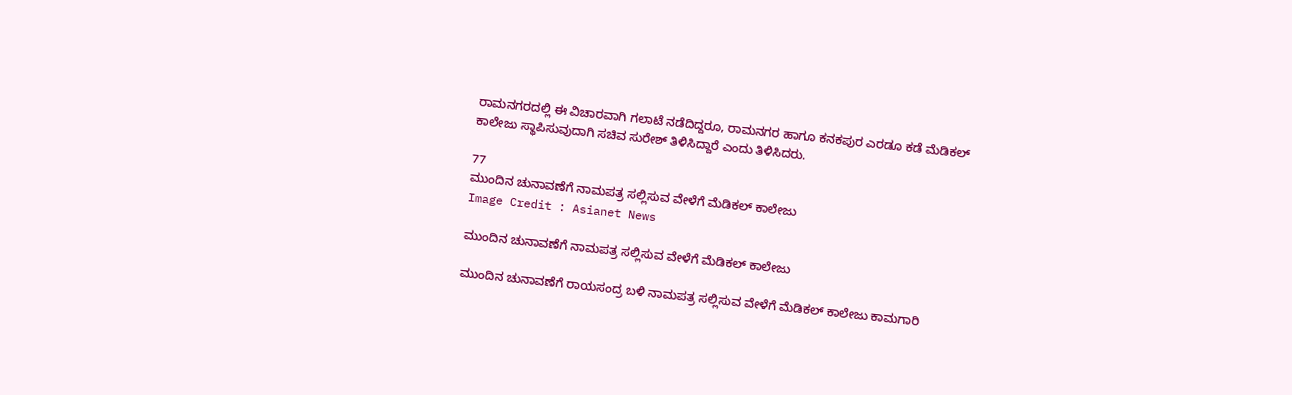ರಾಮನಗರದಲ್ಲಿ ಈ ವಿಚಾರವಾಗಿ ಗಲಾಟೆ ನಡೆದಿದ್ದರೂ, ರಾಮನಗರ ಹಾಗೂ ಕನಕಪುರ ಎರಡೂ ಕಡೆ ಮೆಡಿಕಲ್ ಕಾಲೇಜು ಸ್ಥಾಪಿಸುವುದಾಗಿ ಸಚಿವ ಸುರೇಶ್ ತಿಳಿಸಿದ್ದಾರೆ ಎಂದು ತಿಳಿಸಿದರು.

77
ಮುಂದಿನ ಚುನಾವಣೆಗೆ ನಾಮಪತ್ರ ಸಲ್ಲಿಸುವ ವೇಳೆಗೆ ಮೆಡಿಕಲ್ ಕಾಲೇಜು
Image Credit : Asianet News

ಮುಂದಿನ ಚುನಾವಣೆಗೆ ನಾಮಪತ್ರ ಸಲ್ಲಿಸುವ ವೇಳೆಗೆ ಮೆಡಿಕಲ್ ಕಾಲೇಜು

ಮುಂದಿನ ಚುನಾವಣೆಗೆ ರಾಯಸಂದ್ರ ಬಳಿ ನಾಮಪತ್ರ ಸಲ್ಲಿಸುವ ವೇಳೆಗೆ ಮೆಡಿಕಲ್ ಕಾಲೇಜು ಕಾಮಗಾರಿ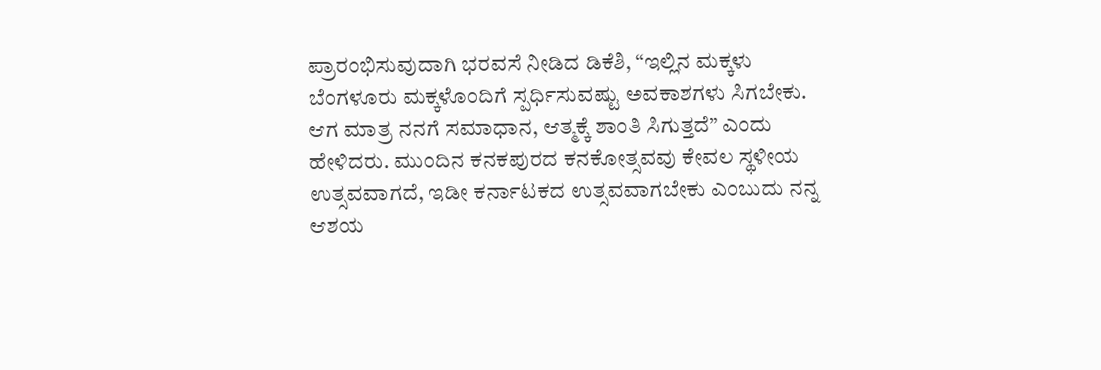ಪ್ರಾರಂಭಿಸುವುದಾಗಿ ಭರವಸೆ ನೀಡಿದ ಡಿಕೆಶಿ, “ಇಲ್ಲಿನ ಮಕ್ಕಳು ಬೆಂಗಳೂರು ಮಕ್ಕಳೊಂದಿಗೆ ಸ್ಪರ್ಧಿಸುವಷ್ಟು ಅವಕಾಶಗಳು ಸಿಗಬೇಕು. ಆಗ ಮಾತ್ರ ನನಗೆ ಸಮಾಧಾನ, ಆತ್ಮಕ್ಕೆ ಶಾಂತಿ ಸಿಗುತ್ತದೆ” ಎಂದು ಹೇಳಿದರು. ಮುಂದಿನ ಕನಕಪುರದ ಕನಕೋತ್ಸವವು ಕೇವಲ ಸ್ಥಳೀಯ ಉತ್ಸವವಾಗದೆ, ಇಡೀ ಕರ್ನಾಟಕದ ಉತ್ಸವವಾಗಬೇಕು ಎಂಬುದು ನನ್ನ ಆಶಯ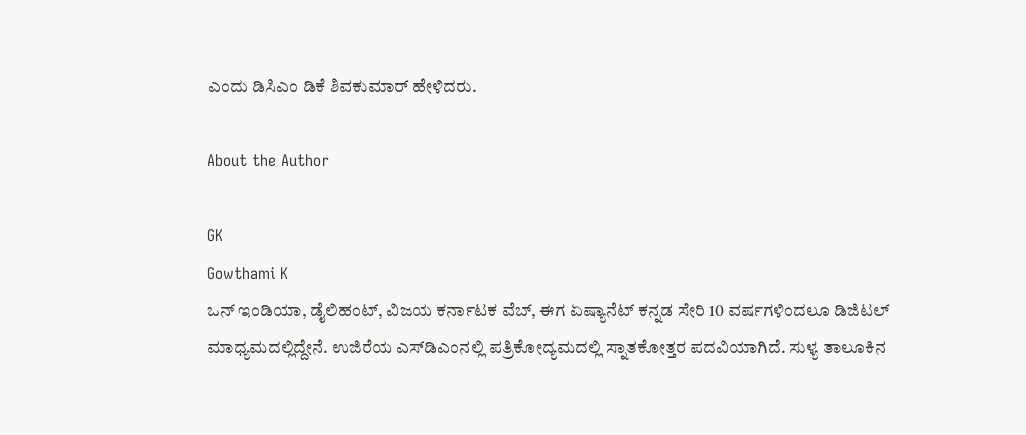ಎಂದು ಡಿಸಿಎಂ ಡಿಕೆ ಶಿವಕುಮಾರ್ ಹೇಳಿದರು.

About the Author

GK
Gowthami K
ಒನ್ ಇಂಡಿಯಾ, ಡೈಲಿಹಂಟ್‌, ವಿಜಯ ಕರ್ನಾಟಕ ವೆಬ್‌, ಈಗ ಏಷ್ಯಾನೆಟ್ ಕನ್ನಡ ಸೇರಿ 10 ವರ್ಷಗಳಿಂದಲೂ ಡಿಜಿಟಲ್ ಮಾಧ್ಯಮದಲ್ಲಿದ್ದೇನೆ. ಉಜಿರೆಯ ಎಸ್‌ಡಿಎಂನಲ್ಲಿ ಪತ್ರಿಕೋದ್ಯಮದಲ್ಲಿ ಸ್ನಾತಕೋತ್ತರ ಪದವಿಯಾಗಿದೆ. ಸುಳ್ಯ ತಾಲೂಕಿನ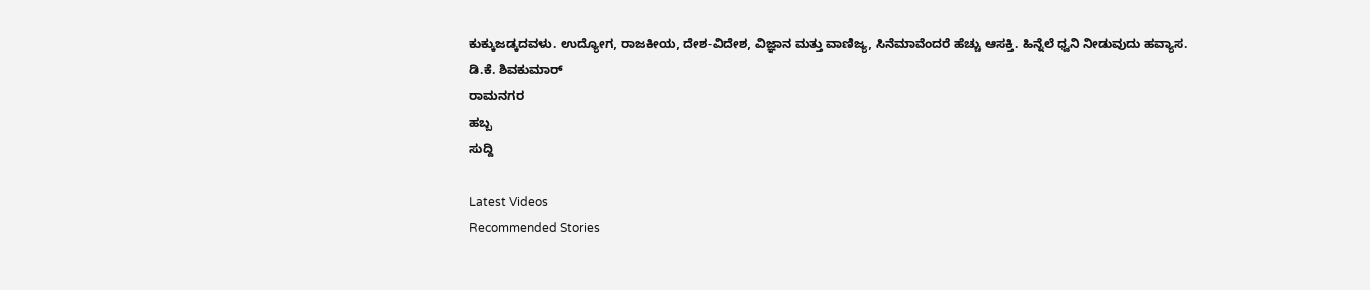ಕುಕ್ಕುಜಡ್ಕದವಳು. ಉದ್ಯೋಗ, ರಾಜಕೀಯ, ದೇಶ-ವಿದೇಶ, ವಿಜ್ಞಾನ ಮತ್ತು ವಾಣಿಜ್ಯ, ಸಿನೆಮಾವೆಂದರೆ ಹೆಚ್ಚು ಆಸಕ್ತಿ. ಹಿನ್ನೆಲೆ ಧ್ವನಿ ನೀಡುವುದು ಹವ್ಯಾಸ.
ಡಿ.ಕೆ. ಶಿವಕುಮಾರ್
ರಾಮನಗರ
ಹಬ್ಬ
ಸುದ್ದಿ

Latest Videos
Recommended Stories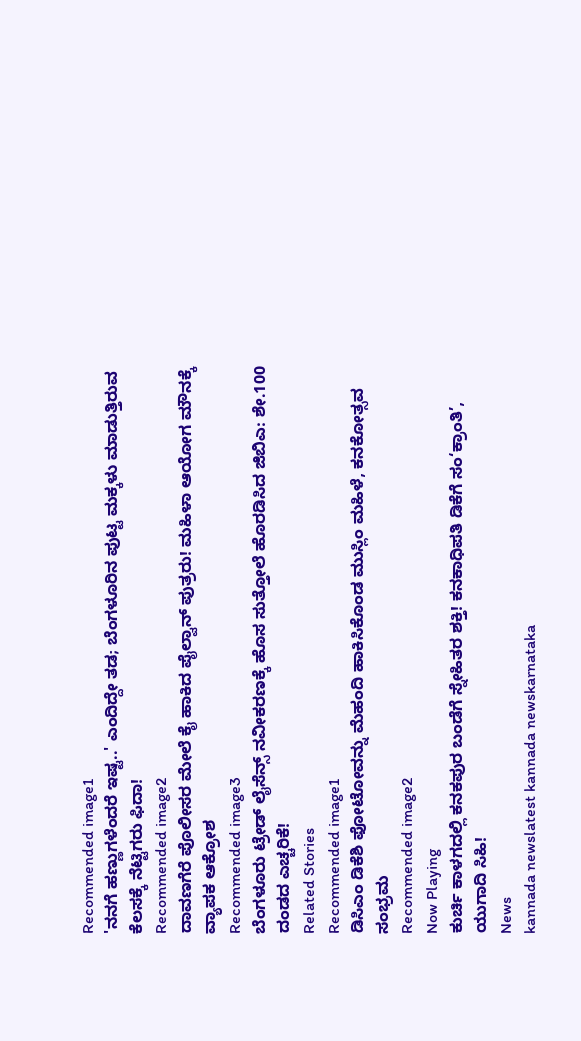Recommended image1
'ನನಗೆ ಹಣ್ಣುಗಳೆಂದರೆ ಇಷ್ಟ..' ಎಂದಿದ್ದೇ ತಡ; ಬೆಂಗಳೂರಿನ ಪುಟ್ಟ ಮಕ್ಕಳು ಮಾಡುತ್ತಿರುವ ಕೆಲಸಕ್ಕೆ ನೆಟ್ಟಿಗರು ಫಿದಾ!
Recommended image2
ದಾವಣಗೆರೆ ಪೊಲೀಸರ ಮೇಲೆ ಕೈ ಹಾಕಿದ ಪೈಲ್ವಾನ್ ಪುತ್ರರು! ಮಹಿಳಾ ಆಯೋಗ ಮೌನಕ್ಕೆ ವ್ಯಾಪಕ ಆಕ್ರೋಶ
Recommended image3
ಬೆಂಗಳೂರು ಟ್ರೇಡ್ ಲೈಸೆನ್ಸ್ ನವೀಕರಣಕ್ಕೆ ಹೊಸ ಸುತ್ತೋಲೆ ಹೊರಡಿಸಿದ ಜಿಬಿಎ: ಶೇ.100 ದಂಡದ ಎಚ್ಚರಿಕೆ!
Related Stories
Recommended image1
ಡಿಸಿಎಂ ಡಿಕೆಶಿ ಫೋಟೋವನ್ನು ಮೆಹಂದಿ ಹಾಕಿಸಿಕೊಂಡ ಮುಸ್ಲಿಂ ಮಹಿಳೆ, ಕನಕೋತ್ಸವ ಸಂಭ್ರಮ
Recommended image2
Now Playing
ಕುರ್ಚಿ ಕಾಳಗದಲ್ಲಿ ಕನಕಪುರ ಬಂಡೆಗೆ ಸ್ನೇಹಿತರ ಶಕ್ತಿ! ಕನಕಾಧಿಪತಿ ಡಿಕೆಗೆ ಸಂ‘ಕ್ರಾಂತಿ’, ಯುಗಾದಿ ಸಿಹಿ!
News
kannada newslatest kannada newskarnataka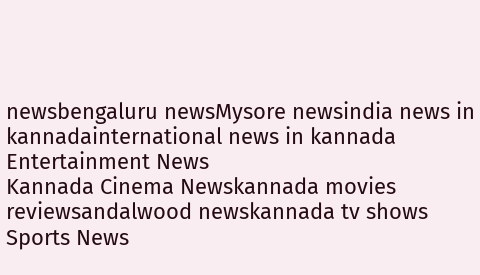newsbengaluru newsMysore newsindia news in kannadainternational news in kannada
Entertainment News
Kannada Cinema Newskannada movies reviewsandalwood newskannada tv shows
Sports News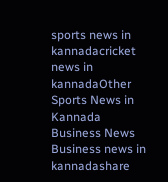sports news in kannadacricket news in kannadaOther Sports News in Kannada
Business News
Business news in kannadashare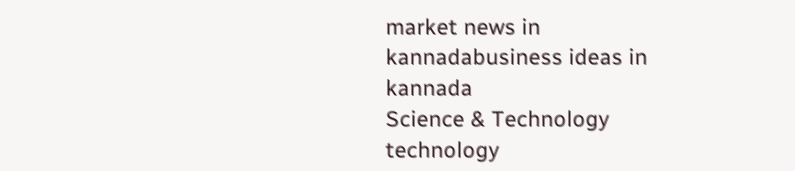market news in kannadabusiness ideas in kannada
Science & Technology
technology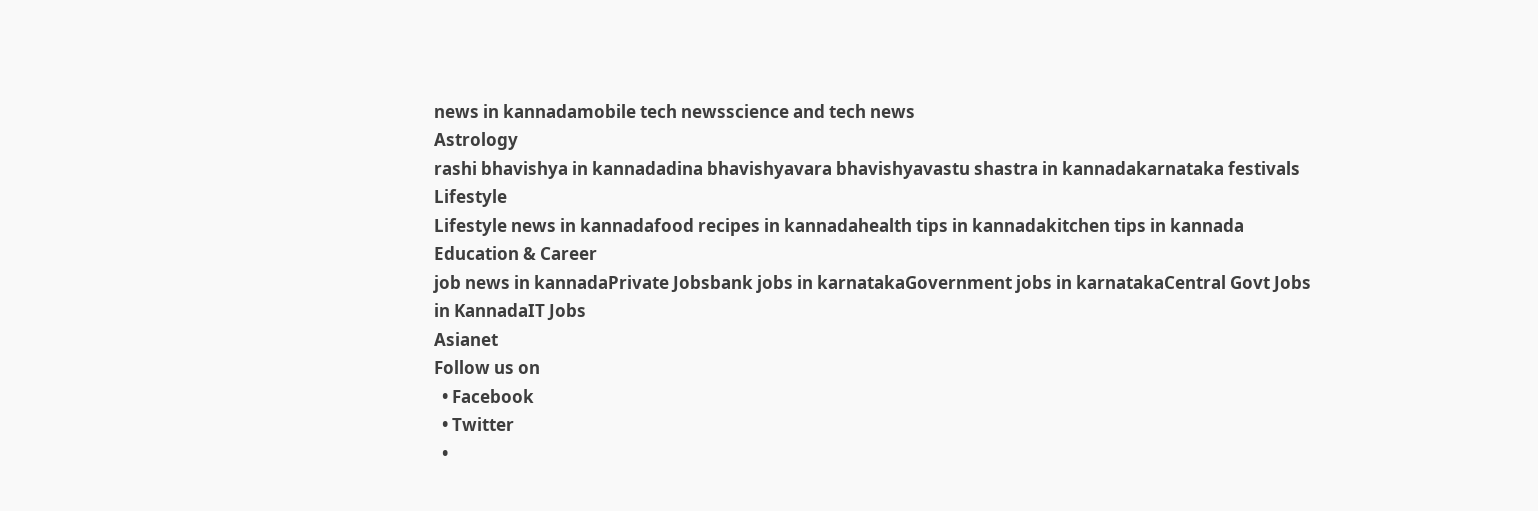news in kannadamobile tech newsscience and tech news
Astrology
rashi bhavishya in kannadadina bhavishyavara bhavishyavastu shastra in kannadakarnataka festivals
Lifestyle
Lifestyle news in kannadafood recipes in kannadahealth tips in kannadakitchen tips in kannada
Education & Career
job news in kannadaPrivate Jobsbank jobs in karnatakaGovernment jobs in karnatakaCentral Govt Jobs in KannadaIT Jobs
Asianet
Follow us on
  • Facebook
  • Twitter
  •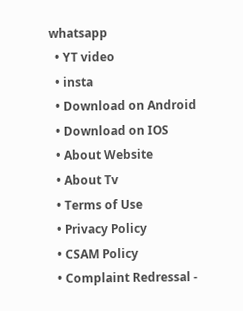whatsapp
  • YT video
  • insta
  • Download on Android
  • Download on IOS
  • About Website
  • About Tv
  • Terms of Use
  • Privacy Policy
  • CSAM Policy
  • Complaint Redressal -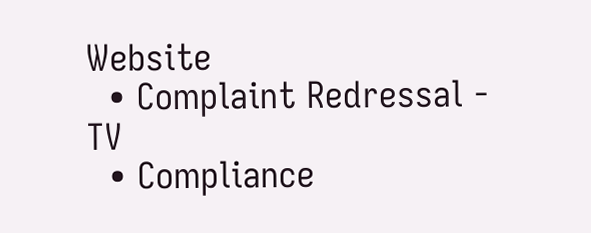Website
  • Complaint Redressal - TV
  • Compliance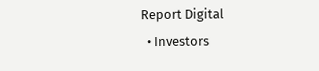Report Digital
  • Investors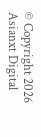© Copyright 2026 Asianxt Digital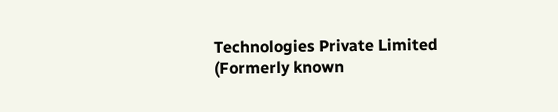Technologies Private Limited (Formerly known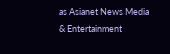as Asianet News Media & Entertainment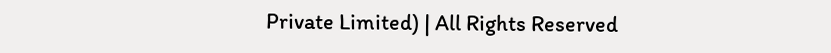Private Limited) | All Rights Reserved